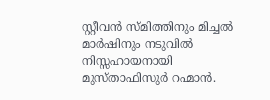സ്റ്റീവൻ സ്മിത്തിനും മിച്ചൽ മാർഷിനും നടുവിൽ നിസ്സഹായനായി മുസ്താഫിസുർ റഹ്മാൻ.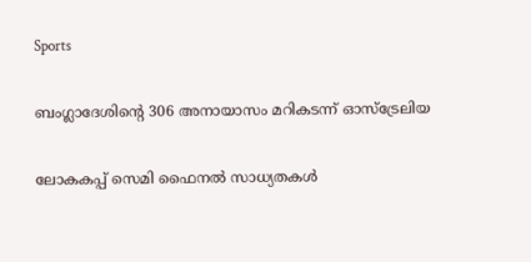Sports

ബംഗ്ലാദേശിന്‍റെ 306 അനായാസം മറികടന്ന് ഓസ്ട്രേലിയ

ലോകകപ്പ് സെമി ഫൈനൽ സാധ്യതകൾ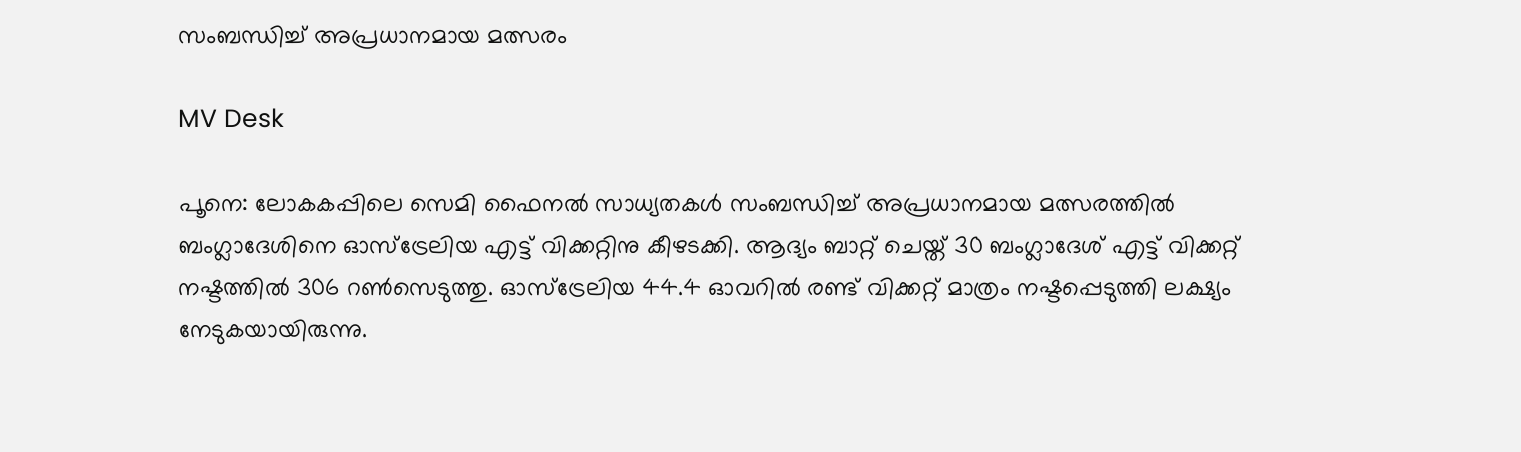സംബന്ധിച്ച് അപ്രധാനമായ മത്സരം

MV Desk

പൂനെ: ലോകകപ്പിലെ സെമി ഫൈനൽ സാധ്യതകൾ സംബന്ധിച്ച് അപ്രധാനമായ മത്സരത്തിൽ ബംഗ്ലാദേശിനെ ഓസ്ട്രേലിയ എട്ട് വിക്കറ്റിനു കീഴടക്കി. ആദ്യം ബാറ്റ് ചെയ്ത് 30 ബംഗ്ലാദേശ് എട്ട് വിക്കറ്റ് നഷ്ടത്തിൽ 306 റൺസെടുത്തു. ഓസ്ട്രേലിയ 44.4 ഓവറിൽ രണ്ട് വിക്കറ്റ് മാത്രം നഷ്ടപ്പെടുത്തി ലക്ഷ്യം നേടുകയായിരുന്നു.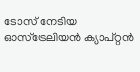ടോസ് നേടിയ ഓസ്ട്രേലിയൻ ക്യാപ്റ്റൻ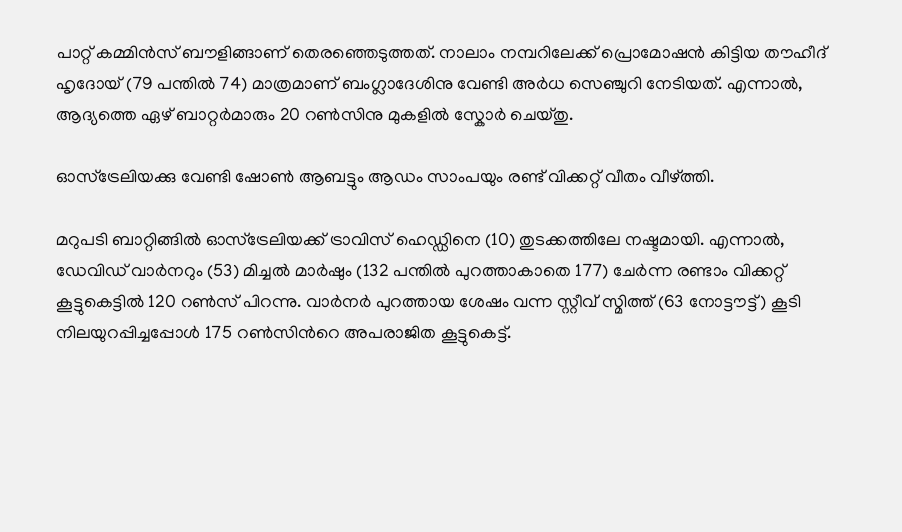പാറ്റ് കമ്മിൻസ് ബൗളിങ്ങാണ് തെരഞ്ഞെടുത്തത്. നാലാം നമ്പറിലേക്ക് പ്രൊമോഷൻ കിട്ടിയ തൗഹീദ് ഹൃദോയ് (79 പന്തിൽ 74) മാത്രമാണ് ബംഗ്ലാദേശിനു വേണ്ടി അർധ സെഞ്ചുറി നേടിയത്. എന്നാൽ, ആദ്യത്തെ ഏഴ് ബാറ്റർമാരും 20 റൺസിനു മുകളിൽ സ്കോർ ചെയ്തു.

ഓസ്ട്രേലിയക്കു വേണ്ടി ഷോൺ ആബട്ടും ആഡം സാംപയും രണ്ട് വിക്കറ്റ് വീതം വീഴ്ത്തി.

മറുപടി ബാറ്റിങ്ങിൽ ഓസ്ട്രേലിയക്ക് ട്രാവിസ് ഹെഡ്ഡിനെ (10) തുടക്കത്തിലേ നഷ്ടമായി. എന്നാൽ, ഡേവിഡ് വാർനറും (53) മിച്ചൽ മാർഷും (132 പന്തിൽ പുറത്താകാതെ 177) ചേർന്ന രണ്ടാം വിക്കറ്റ് കൂട്ടുകെട്ടിൽ 120 റൺസ് പിറന്നു. വാർനർ പുറത്തായ ശേഷം വന്ന സ്റ്റീവ് സ്മിത്ത് (63 നോട്ടൗട്ട്) കൂടി നിലയുറപ്പിച്ചപ്പോൾ 175 റൺസിന്‍റെ അപരാജിത കൂട്ടുകെട്ട്.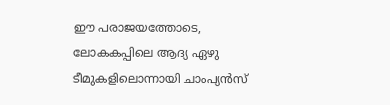ഈ പരാജയത്തോടെ, ലോകകപ്പിലെ ആദ്യ ഏഴു ടീമുകളിലൊന്നായി ചാംപ്യൻസ്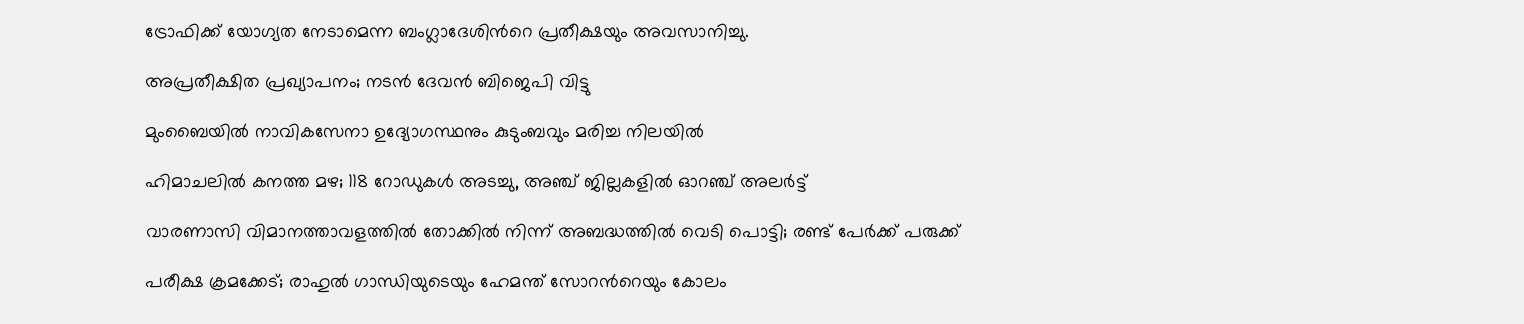ട്രോഫിക്ക് യോഗ്യത നേടാമെന്ന ബംഗ്ലാദേശിന്‍റെ പ്രതീക്ഷയും അവസാനിച്ചു.

അപ്രതീക്ഷിത പ്രഖ്യാപനം; നടൻ ദേവൻ ബിജെപി വിട്ടു

മുംബൈയിൽ നാവികസേനാ ഉദ്യോഗസ്ഥനും കുടുംബവും മരിച്ച നിലയിൽ

ഹിമാചലിൽ കനത്ത മഴ; 118 റോഡുകൾ അടച്ചു, അഞ്ച് ജില്ലകളിൽ ഓറഞ്ച് അലർട്ട്

വാരണാസി വിമാനത്താവളത്തിൽ തോക്കിൽ നിന്ന് അബദ്ധത്തിൽ വെടി പൊട്ടി; രണ്ട് പേർക്ക് പരുക്ക്

പരീക്ഷ ക്രമക്കേട്; രാഹുൽ ഗാന്ധിയുടെയും ഹേമന്ത് സോറ‍ന്‍റെയും കോലം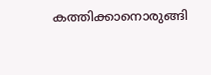കത്തിക്കാനൊരുങ്ങി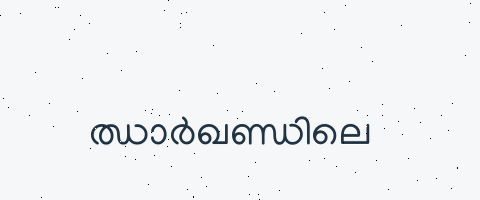ഝാർഖണ്ഡിലെ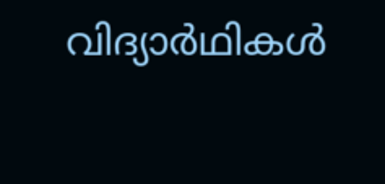വിദ‍്യാർഥികൾ